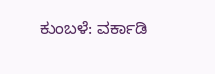ಕುಂಬಳೆ: ವರ್ಕಾಡಿ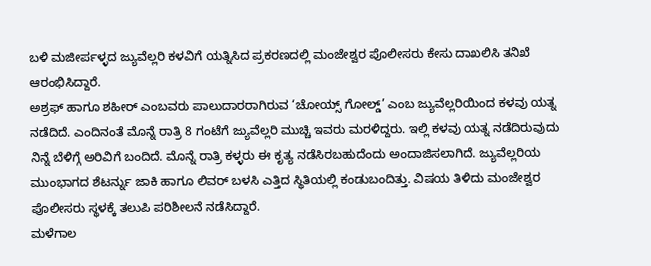ಬಳಿ ಮಜೀರ್ಪಳ್ಳದ ಜ್ಯುವೆಲ್ಲರಿ ಕಳವಿಗೆ ಯತ್ನಿಸಿದ ಪ್ರಕರಣದಲ್ಲಿ ಮಂಜೇಶ್ವರ ಪೊಲೀಸರು ಕೇಸು ದಾಖಲಿಸಿ ತನಿಖೆ ಆರಂಭಿಸಿದ್ದಾರೆ.
ಅಶ್ರಫ್ ಹಾಗೂ ಶಹೀರ್ ಎಂಬವರು ಪಾಲುದಾರರಾಗಿರುವ ‘ಚೋಯ್ಸ್ ಗೋಲ್ಡ್’ ಎಂಬ ಜ್ಯುವೆಲ್ಲರಿಯಿಂದ ಕಳವು ಯತ್ನ ನಡೆದಿದೆ. ಎಂದಿನಂತೆ ಮೊನ್ನೆ ರಾತ್ರಿ 8 ಗಂಟೆಗೆ ಜ್ಯುವೆಲ್ಲರಿ ಮುಚ್ಚಿ ಇವರು ಮರಳಿದ್ದರು. ಇಲ್ಲಿ ಕಳವು ಯತ್ನ ನಡೆದಿರುವುದು ನಿನ್ನೆ ಬೆಳಿಗ್ಗೆ ಅರಿವಿಗೆ ಬಂದಿದೆ. ಮೊನ್ನೆ ರಾತ್ರಿ ಕಳ್ಳರು ಈ ಕೃತ್ಯ ನಡೆಸಿರಬಹುದೆಂದು ಅಂದಾಜಿಸಲಾಗಿದೆ. ಜ್ಯುವೆಲ್ಲರಿಯ ಮುಂಭಾಗದ ಶೆಟರ್ನ್ನು ಜಾಕಿ ಹಾಗೂ ಲಿವರ್ ಬಳಸಿ ಎತ್ತಿದ ಸ್ಥಿತಿಯಲ್ಲಿ ಕಂಡುಬಂದಿತ್ತು. ವಿಷಯ ತಿಳಿದು ಮಂಜೇಶ್ವರ ಪೊಲೀಸರು ಸ್ಥಳಕ್ಕೆ ತಲುಪಿ ಪರಿಶೀಲನೆ ನಡೆಸಿದ್ದಾರೆ.
ಮಳೆಗಾಲ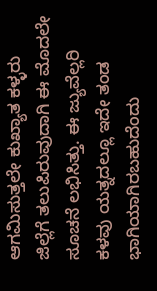ಆಗಮಿಸುತ್ತಲೇ ಕುಖ್ಯಾತ ಕಳ್ಳರು ಜಿಲ್ಲೆಗೆ ತಲುಪಿರುವುದಾಗಿ ಈ ಮೊದಲೇ ಸೂಚನೆ ಲಭಿಸಿತ್ತು. ಈ ಜ್ಯುವೆಲ್ಲರಿ ಕಳವು ಯತ್ನದಲ್ಲೂ ಇದೇ ತಂಡ ಭಾಗಿಯಾಗಿರಬಹುದೆಂದು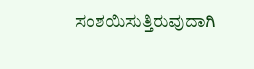ಸಂಶಯಿಸುತ್ತಿರುವುದಾಗಿ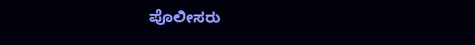ಪೊಲೀಸರು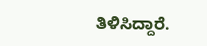ತಿಳಿಸಿದ್ದಾರೆ.